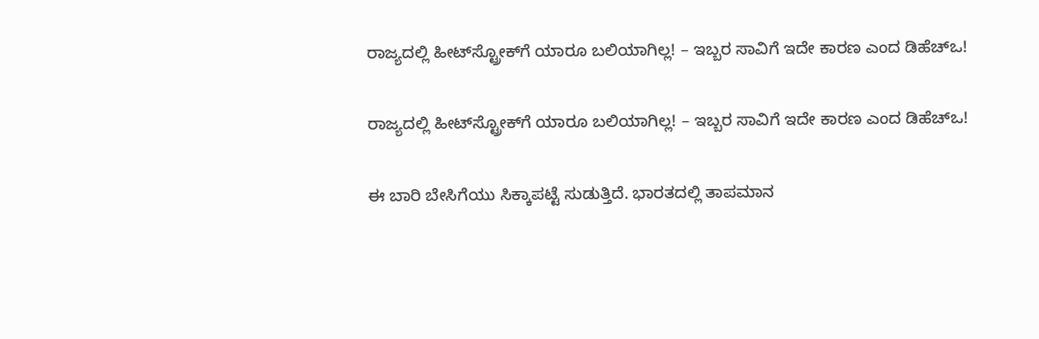ರಾಜ್ಯದಲ್ಲಿ ಹೀಟ್‌ಸ್ಟ್ರೋಕ್‌ಗೆ ಯಾರೂ ಬಲಿಯಾಗಿಲ್ಲ! – ಇಬ್ಬರ ಸಾವಿಗೆ ಇದೇ ಕಾರಣ ಎಂದ ಡಿಹೆಚ್‌ಒ!

ರಾಜ್ಯದಲ್ಲಿ ಹೀಟ್‌ಸ್ಟ್ರೋಕ್‌ಗೆ ಯಾರೂ ಬಲಿಯಾಗಿಲ್ಲ! – ಇಬ್ಬರ ಸಾವಿಗೆ ಇದೇ ಕಾರಣ ಎಂದ ಡಿಹೆಚ್‌ಒ!

ಈ ಬಾರಿ ಬೇಸಿಗೆಯು ಸಿಕ್ಕಾಪಟ್ಟೆ ಸುಡುತ್ತಿದೆ. ಭಾರತದಲ್ಲಿ ತಾಪಮಾನ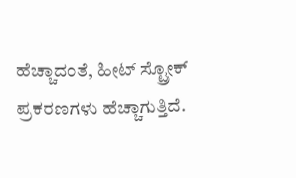ಹೆಚ್ಚಾದಂತೆ, ಹೀಟ್ ಸ್ಟ್ರೋಕ್   ಪ್ರಕರಣಗಳು ಹೆಚ್ಚಾಗುತ್ತಿದೆ.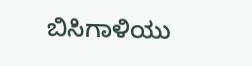ಬಿಸಿಗಾಳಿಯು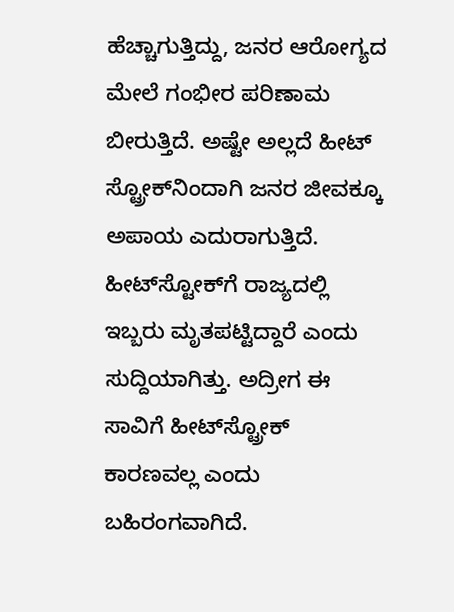ಹೆಚ್ಚಾಗುತ್ತಿದ್ದು, ಜನರ ಆರೋಗ್ಯದ ಮೇಲೆ ಗಂಭೀರ ಪರಿಣಾಮ ಬೀರುತ್ತಿದೆ. ಅಷ್ಟೇ ಅಲ್ಲದೆ ಹೀಟ್ ಸ್ಟ್ರೋಕ್‌ನಿಂದಾಗಿ ಜನರ ಜೀವಕ್ಕೂ ಅಪಾಯ ಎದುರಾಗುತ್ತಿದೆ. ಹೀಟ್‌ಸ್ಟೋಕ್‌ಗೆ ರಾಜ್ಯದಲ್ಲಿ ಇಬ್ಬರು ಮೃತಪಟ್ಟಿದ್ದಾರೆ ಎಂದು ಸುದ್ದಿಯಾಗಿತ್ತು. ಅದ್ರೀಗ ಈ ಸಾವಿಗೆ ಹೀಟ್‌ಸ್ಟ್ರೋಕ್‌ ಕಾರಣವಲ್ಲ ಎಂದು ಬಹಿರಂಗವಾಗಿದೆ.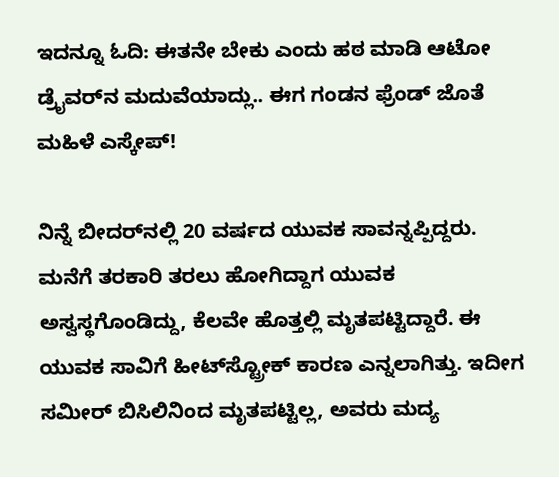ಇದನ್ನೂ ಓದಿ: ಈತನೇ ಬೇಕು ಎಂದು ಹಠ ಮಾಡಿ ಆಟೋ ಡ್ರೈವರ್‌ನ ಮದುವೆಯಾದ್ಲು.. ಈಗ ಗಂಡನ ಫ್ರೆಂಡ್ ಜೊತೆ ಮಹಿಳೆ ಎಸ್ಕೇಪ್!

ನಿನ್ನೆ ಬೀದರ್‌ನಲ್ಲಿ 20 ವರ್ಷದ ಯುವಕ ಸಾವನ್ನಪ್ಪಿದ್ದರು. ಮನೆಗೆ ತರಕಾರಿ ತರಲು ಹೋಗಿದ್ದಾಗ ಯುವಕ ಅಸ್ವಸ್ಥಗೊಂಡಿದ್ದು, ಕೆಲವೇ ಹೊತ್ತಲ್ಲಿ ಮೃತಪಟ್ಟಿದ್ದಾರೆ. ಈ ಯುವಕ ಸಾವಿಗೆ ಹೀಟ್‌ಸ್ಟ್ರೋಕ್‌ ಕಾರಣ ಎನ್ನಲಾಗಿತ್ತು. ಇದೀಗ ಸಮೀರ್ ಬಿಸಿಲಿನಿಂದ ಮೃತಪಟ್ಟಿಲ್ಲ, ಅವರು ಮದ್ಯ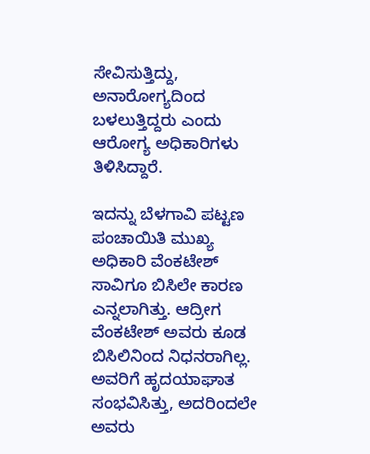ಸೇವಿಸುತ್ತಿದ್ದು, ಅನಾರೋಗ್ಯದಿಂದ ಬಳಲುತ್ತಿದ್ದರು ಎಂದು ಆರೋಗ್ಯ ಅಧಿಕಾರಿಗಳು ತಿಳಿಸಿದ್ದಾರೆ.

ಇದನ್ನು ಬೆಳಗಾವಿ ಪಟ್ಟಣ ಪಂಚಾಯಿತಿ ಮುಖ್ಯ ಅಧಿಕಾರಿ ವೆಂಕಟೇಶ್ ಸಾವಿಗೂ ಬಿಸಿಲೇ ಕಾರಣ ಎನ್ನಲಾಗಿತ್ತು. ಆದ್ರೀಗ ವೆಂಕಟೇಶ್ ಅವರು ಕೂಡ ಬಿಸಿಲಿನಿಂದ ನಿಧನರಾಗಿಲ್ಲ. ಅವರಿಗೆ ಹೃದಯಾಘಾತ ಸಂಭವಿಸಿತ್ತು, ಅದರಿಂದಲೇ ಅವರು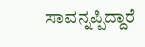ಸಾವನ್ನಪ್ಪಿದ್ದಾರೆ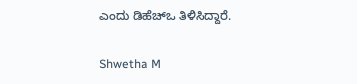ಎಂದು ಡಿಹೆಚ್‌ಒ ತಿಳಿಸಿದ್ದಾರೆ.

Shwetha M